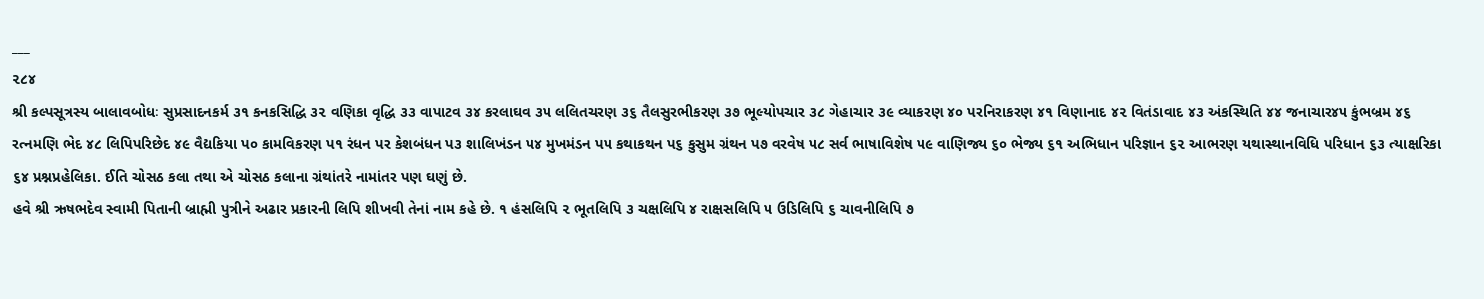___
૨૮૪
શ્રી કલ્પસૂત્રસ્ય બાલાવબોધઃ સુપ્રસાદનકર્મ ૩૧ કનકસિદ્ધિ ૩૨ વણિકા વૃદ્ધિ ૩૩ વાપાટવ ૩૪ કરલાઘવ ૩૫ લલિતચરણ ૩૬ તૈલસુરભીકરણ ૩૭ ભૂલ્યોપચાર ૩૮ ગેહાચાર ૩૯ વ્યાકરણ ૪૦ પરનિરાકરણ ૪૧ વિણાનાદ ૪૨ વિતંડાવાદ ૪૩ અંકસ્થિતિ ૪૪ જનાચાર૪૫ કુંભબ્રમ ૪૬ રત્નમણિ ભેદ ૪૮ લિપિપરિછેદ ૪૯ વૈદ્યકિયા પ૦ કામવિકરણ પ૧ રંધન પર કેશબંધન પ૩ શાલિખંડન ૫૪ મુખમંડન પ૫ કથાકથન પ૬ કુસુમ ગ્રંથન પ૭ વરવેષ ૫૮ સર્વ ભાષાવિશેષ ૫૯ વાણિજ્ય ૬૦ ભેજ્ય ૬૧ અભિધાન પરિજ્ઞાન ૬૨ આભરણ યથાસ્થાનવિધિ પરિધાન ૬૩ ત્યાક્ષરિકા ૬૪ પ્રશ્નપ્રહેલિકા. ઈતિ ચોસઠ કલા તથા એ ચોસઠ કલાના ગ્રંથાંતરે નામાંતર પણ ઘણું છે.
હવે શ્રી ઋષભદેવ સ્વામી પિતાની બ્રાહ્મી પુત્રીને અઢાર પ્રકારની લિપિ શીખવી તેનાં નામ કહે છે. ૧ હંસલિપિ ૨ ભૂતલિપિ ૩ ચક્ષલિપિ ૪ રાક્ષસલિપિ ૫ ઉડિલિપિ ૬ ચાવનીલિપિ ૭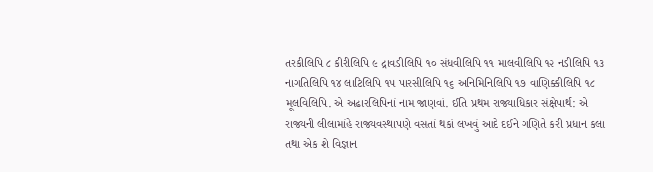તરકીલિપિ ૮ કીરીલિપિ ૯ દ્રાવડીલિપિ ૧૦ સંધવીલિપિ ૧૧ માલવીલિપિ ૧૨ નડીલિપિ ૧૩ નાગતિલિપિ ૧૪ લાટિલિપિ ૧૫ પારસીલિપિ ૧૬ અનિમિનિલિપિ ૧૭ વાણિક્કીલિપિ ૧૮ મૂલવિલિપિ. એ અઢારલિપિનાં નામ જાણવાં. ઈતિ પ્રથમ રાજ્યાધિકાર સંક્ષેપાર્થ: એ રાજ્યની લીલામાંહે રાજ્યવસ્થાપણે વસતાં થકાં લખવું આદે દઈને ગણિતે કરી પ્રધાન કલા તથા એક શે વિજ્ઞાન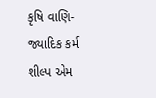કૃષિ વાણિ-જ્યાદિક કર્મ શીલ્પ એમ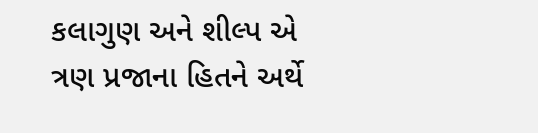કલાગુણ અને શીલ્પ એ ત્રણ પ્રજાના હિતને અર્થે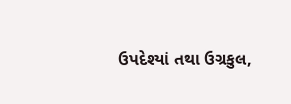ઉપદેશ્યાં તથા ઉગ્રકુલ,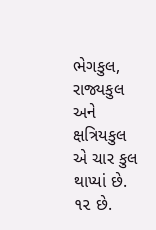ભેગકુલ, રાજ્યકુલ અને ક્ષત્રિયકુલ એ ચાર કુલ થાપ્યાં છે. ૧૨ છે.